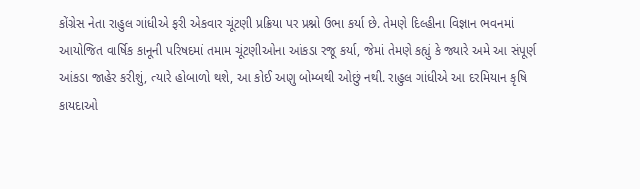કોંગ્રેસ નેતા રાહુલ ગાંધીએ ફરી એકવાર ચૂંટણી પ્રક્રિયા પર પ્રશ્નો ઉભા કર્યા છે. તેમણે દિલ્હીના વિજ્ઞાન ભવનમાં આયોજિત વાર્ષિક કાનૂની પરિષદમાં તમામ ચૂંટણીઓના આંકડા રજૂ કર્યા, જેમાં તેમણે કહ્યું કે જ્યારે અમે આ સંપૂર્ણ આંકડા જાહેર કરીશું, ત્યારે હોબાળો થશે, આ કોઈ અણુ બોમ્બથી ઓછું નથી. રાહુલ ગાંધીએ આ દરમિયાન કૃષિ કાયદાઓ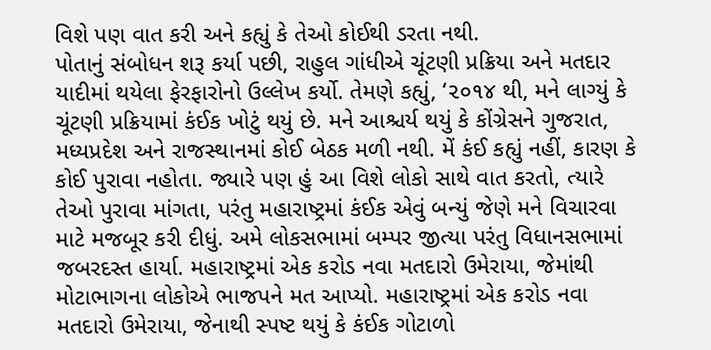વિશે પણ વાત કરી અને કહ્યું કે તેઓ કોઈથી ડરતા નથી.
પોતાનું સંબોધન શરૂ કર્યા પછી, રાહુલ ગાંધીએ ચૂંટણી પ્રક્રિયા અને મતદાર યાદીમાં થયેલા ફેરફારોનો ઉલ્લેખ કર્યો. તેમણે કહ્યું, ‘૨૦૧૪ થી, મને લાગ્યું કે ચૂંટણી પ્રક્રિયામાં કંઈક ખોટું થયું છે. મને આશ્ચર્ય થયું કે કોંગ્રેસને ગુજરાત, મધ્યપ્રદેશ અને રાજસ્થાનમાં કોઈ બેઠક મળી નથી. મેં કંઈ કહ્યું નહીં, કારણ કે કોઈ પુરાવા નહોતા. જ્યારે પણ હું આ વિશે લોકો સાથે વાત કરતો, ત્યારે તેઓ પુરાવા માંગતા, પરંતુ મહારાષ્ટ્રમાં કંઈક એવું બન્યું જેણે મને વિચારવા માટે મજબૂર કરી દીધું. અમે લોકસભામાં બમ્પર જીત્યા પરંતુ વિધાનસભામાં જબરદસ્ત હાર્યા. મહારાષ્ટ્રમાં એક કરોડ નવા મતદારો ઉમેરાયા, જેમાંથી મોટાભાગના લોકોએ ભાજપને મત આપ્યો. મહારાષ્ટ્રમાં એક કરોડ નવા મતદારો ઉમેરાયા, જેનાથી સ્પષ્ટ થયું કે કંઈક ગોટાળો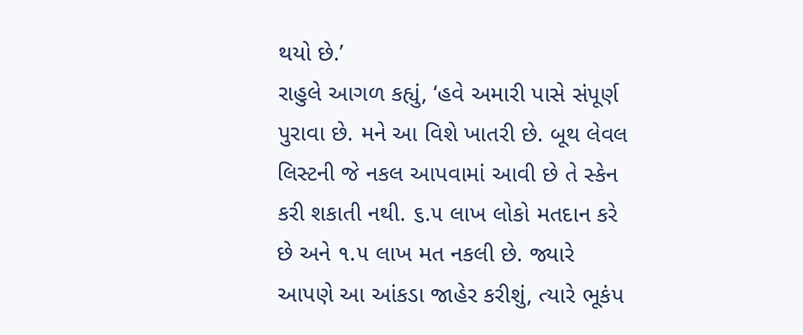થયો છે.’
રાહુલે આગળ કહ્યું, ‘હવે અમારી પાસે સંપૂર્ણ પુરાવા છે. મને આ વિશે ખાતરી છે. બૂથ લેવલ લિસ્ટની જે નકલ આપવામાં આવી છે તે સ્કેન કરી શકાતી નથી. ૬.૫ લાખ લોકો મતદાન કરે છે અને ૧.૫ લાખ મત નકલી છે. જ્યારે આપણે આ આંકડા જાહેર કરીશું, ત્યારે ભૂકંપ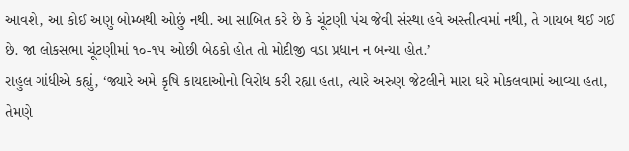આવશે, આ કોઈ અણુ બોમ્બથી ઓછું નથી. આ સાબિત કરે છે કે ચૂંટણી પંચ જેવી સંસ્થા હવે અસ્તીત્વમાં નથી, તે ગાયબ થઈ ગઈ છે. જા લોકસભા ચૂંટણીમાં ૧૦-૧૫ ઓછી બેઠકો હોત તો મોદીજી વડા પ્રધાન ન બન્યા હોત.’
રાહુલ ગાંધીએ કહ્યું, ‘જ્યારે અમે કૃષિ કાયદાઓનો વિરોધ કરી રહ્યા હતા, ત્યારે અરુણ જેટલીને મારા ઘરે મોકલવામાં આવ્યા હતા, તેમણે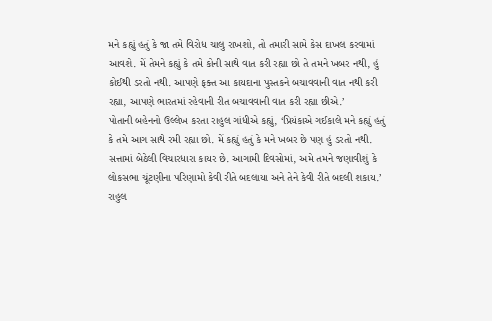મને કહ્યું હતું કે જા તમે વિરોધ ચાલુ રાખશો, તો તમારી સામે કેસ દાખલ કરવામાં આવશે. મેં તેમને કહ્યું કે તમે કોની સાથે વાત કરી રહ્યા છો તે તમને ખબર નથી, હું કોઈથી ડરતો નથી. આપણે ફક્ત આ કાયદાના પુસ્તકને બચાવવાની વાત નથી કરી રહ્યા, આપણે ભારતમાં રહેવાની રીત બચાવવાની વાત કરી રહ્યા છીએ.’
પોતાની બહેનનો ઉલ્લેખ કરતા રાહુલ ગાંધીએ કહ્યું, ‘પ્રિયંકાએ ગઈકાલે મને કહ્યું હતું કે તમે આગ સાથે રમી રહ્યા છો. મેં કહ્યું હતું કે મને ખબર છે પણ હું ડરતો નથી. સત્તામાં બેઠેલી વિચારધારા કાયર છે. આગામી દિવસોમાં, અમે તમને જણાવીશું કે લોકસભા ચૂંટણીના પરિણામો કેવી રીતે બદલાયા અને તેને કેવી રીતે બદલી શકાય.’ રાહુલ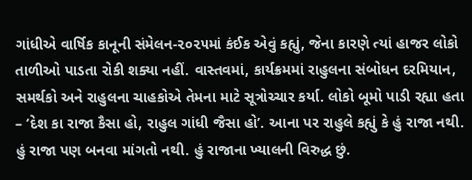ગાંધીએ વાર્ષિક કાનૂની સંમેલન-૨૦૨૫માં કંઈક એવું કહ્યું, જેના કારણે ત્યાં હાજર લોકો તાળીઓ પાડતા રોકી શક્યા નહીં. વાસ્તવમાં, કાર્યક્રમમાં રાહુલના સંબોધન દરમિયાન, સમર્થકો અને રાહુલના ચાહકોએ તેમના માટે સૂત્રોચ્ચાર કર્યા. લોકો બૂમો પાડી રહ્યા હતા – ‘દેશ કા રાજા કૈસા હો, રાહુલ ગાંધી જૈસા હો’. આના પર રાહુલે કહ્યું કે હું રાજા નથી. હું રાજા પણ બનવા માંગતો નથી. હું રાજાના ખ્યાલની વિરુદ્ધ છું.